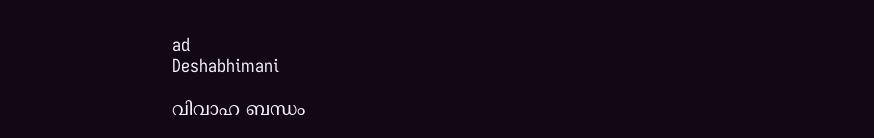ad
Deshabhimani

വിവാഹ ബന്ധം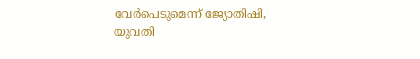വേര്‍പെടുമെന്ന് ജ്യോതിഷി, യുവതി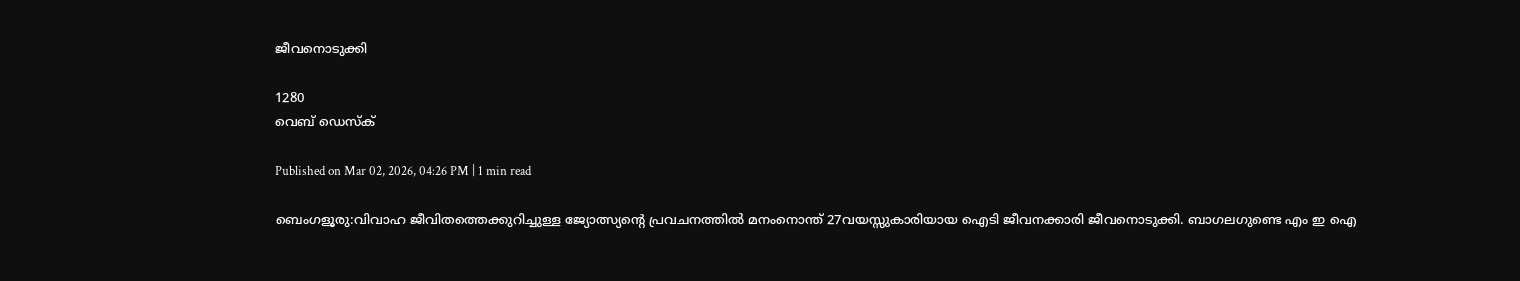ജീവനൊടുക്കി

1280
വെബ് ഡെസ്ക്

Published on Mar 02, 2026, 04:26 PM | 1 min read

ബെംഗളൂരു:വിവാഹ ജീവിതത്തെക്കുറിച്ചുള്ള ജ്യോത്സ്യന്റെ പ്രവചനത്തിൽ മനംനൊന്ത് 27വയസ്സുകാരിയായ ഐടി ജീവനക്കാരി ജീവനൊടുക്കി. ബാഗലഗുണ്ടെ എം ഇ ഐ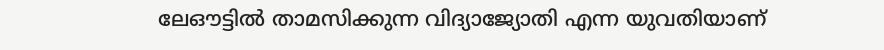ലേഔട്ടിൽ താമസിക്കുന്ന വിദ്യാജ്യോതി എന്ന യുവതിയാണ്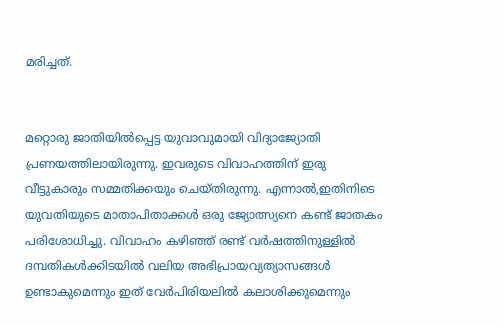മരിച്ചത്.


മറ്റൊരു ജാതിയിൽപ്പെട്ട യുവാവുമായി വിദ്യാജ്യോതി പ്രണയത്തിലായിരുന്നു. ഇവരുടെ വിവാഹത്തിന് ഇരു വീട്ടുകാരും സമ്മതിക്കയും ചെയ്തിരുന്നു. എന്നാൽ,ഇതിനിടെ യുവതിയുടെ മാതാപിതാക്കൾ ഒരു ജ്യോത്സ്യനെ കണ്ട് ജാതകം പരിശോധിച്ചു. വിവാഹം കഴിഞ്ഞ് രണ്ട് വർഷത്തിനുള്ളിൽ ദമ്പതികൾക്കിടയിൽ വലിയ അഭിപ്രായവ്യത്യാസങ്ങൾ ഉണ്ടാകുമെന്നും ഇത് വേർപിരിയലിൽ കലാശിക്കുമെന്നും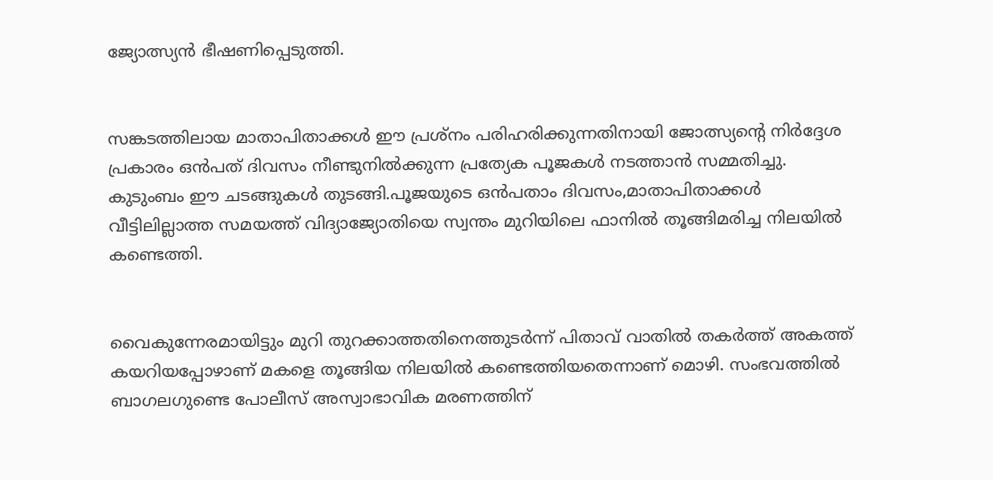ജ്യോത്സ്യൻ ഭീഷണിപ്പെടുത്തി.


സങ്കടത്തിലായ മാതാപിതാക്കൾ ഈ പ്രശ്നം പരിഹരിക്കുന്നതിനായി ജോത്സ്യന്റെ നിര്‍ദ്ദേശ പ്രകാരം ഒൻപത് ദിവസം നീണ്ടുനിൽക്കുന്ന പ്രത്യേക പൂജകൾ നടത്താൻ സമ്മതിച്ചു. കുടുംബം ഈ ചടങ്ങുകൾ തുടങ്ങി.പൂജയുടെ ഒൻപതാം ദിവസം,മാതാപിതാക്കൾ വീട്ടിലില്ലാത്ത സമയത്ത് വിദ്യാജ്യോതിയെ സ്വന്തം മുറിയിലെ ഫാനിൽ തൂങ്ങിമരിച്ച നിലയിൽ കണ്ടെത്തി.


വൈകുന്നേരമായിട്ടും മുറി തുറക്കാത്തതിനെത്തുടർന്ന് പിതാവ് വാതിൽ തകർത്ത് അകത്ത് കയറിയപ്പോഴാണ് മകളെ തൂങ്ങിയ നിലയിൽ കണ്ടെത്തിയതെന്നാണ് മൊഴി. സംഭവത്തിൽ ബാഗലഗുണ്ടെ പോലീസ് അസ്വാഭാവിക മരണത്തിന്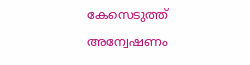കേസെടുത്ത് അന്വേഷണം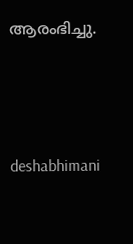ആരംഭിച്ചു.




deshabhimani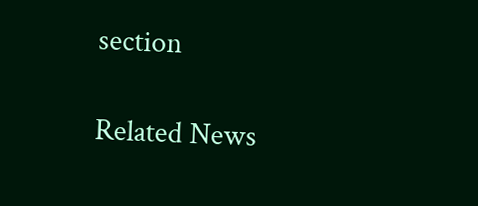section

Related News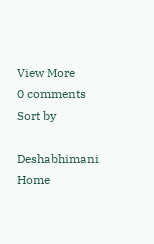View More
0 comments
Sort by

Deshabhimani
Home